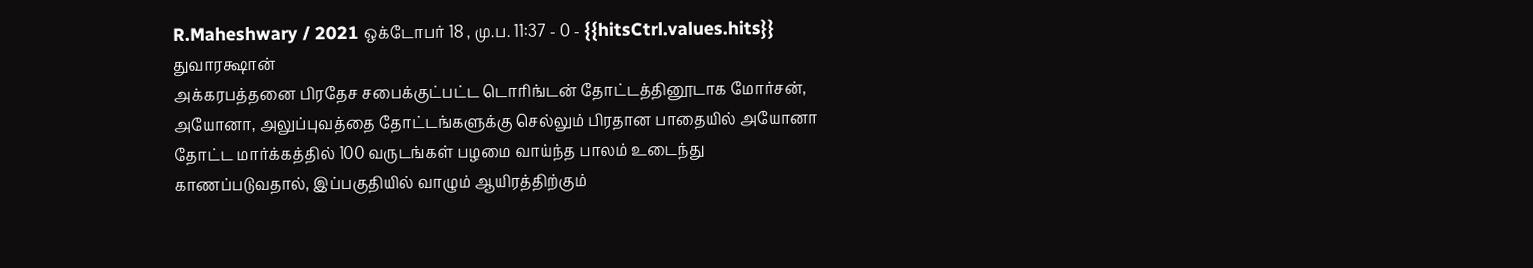R.Maheshwary / 2021 ஒக்டோபர் 18 , மு.ப. 11:37 - 0 - {{hitsCtrl.values.hits}}
துவாரக்ஷான்
அக்கரபத்தனை பிரதேச சபைக்குட்பட்ட டொரிங்டன் தோட்டத்தினூடாக மோர்சன், அயோனா, அலுப்புவத்தை தோட்டங்களுக்கு செல்லும் பிரதான பாதையில் அயோனா தோட்ட மார்க்கத்தில் 100 வருடங்கள் பழமை வாய்ந்த பாலம் உடைந்து காணப்படுவதால், இப்பகுதியில் வாழும் ஆயிரத்திற்கும்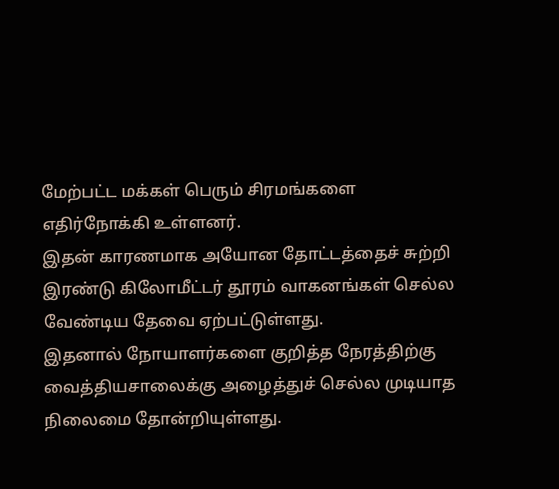மேற்பட்ட மக்கள் பெரும் சிரமங்களை எதிர்நோக்கி உள்ளனர்.
இதன் காரணமாக அயோன தோட்டத்தைச் சுற்றி இரண்டு கிலோமீட்டர் தூரம் வாகனங்கள் செல்ல வேண்டிய தேவை ஏற்பட்டுள்ளது.
இதனால் நோயாளர்களை குறித்த நேரத்திற்கு வைத்தியசாலைக்கு அழைத்துச் செல்ல முடியாத நிலைமை தோன்றியுள்ளது.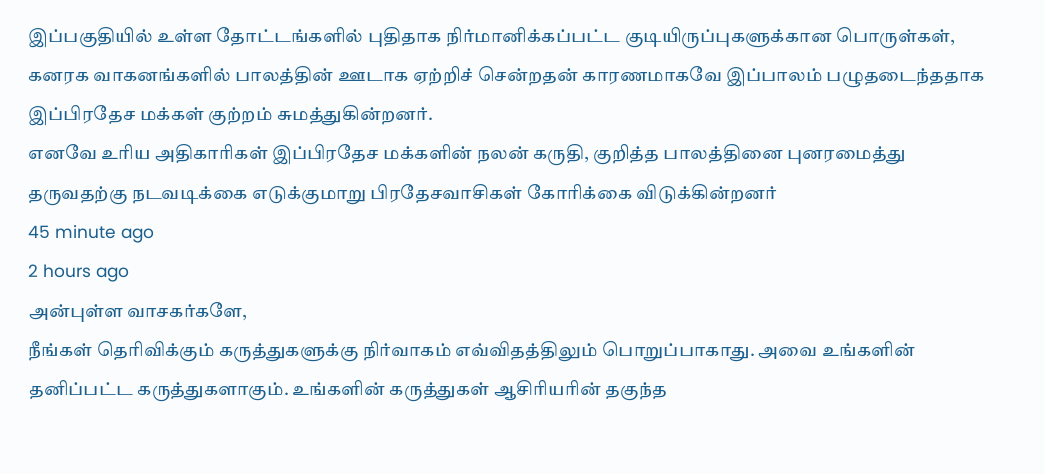இப்பகுதியில் உள்ள தோட்டங்களில் புதிதாக நிர்மானிக்கப்பட்ட குடியிருப்புகளுக்கான பொருள்கள், கனரக வாகனங்களில் பாலத்தின் ஊடாக ஏற்றிச் சென்றதன் காரணமாகவே இப்பாலம் பழுதடைந்ததாக இப்பிரதேச மக்கள் குற்றம் சுமத்துகின்றனர்.
எனவே உரிய அதிகாரிகள் இப்பிரதேச மக்களின் நலன் கருதி, குறித்த பாலத்தினை புனரமைத்து தருவதற்கு நடவடிக்கை எடுக்குமாறு பிரதேசவாசிகள் கோரிக்கை விடுக்கின்றனர்
45 minute ago
2 hours ago
அன்புள்ள வாசகர்களே,
நீங்கள் தெரிவிக்கும் கருத்துகளுக்கு நிர்வாகம் எவ்விதத்திலும் பொறுப்பாகாது. அவை உங்களின் தனிப்பட்ட கருத்துகளாகும். உங்களின் கருத்துகள் ஆசிரியரின் தகுந்த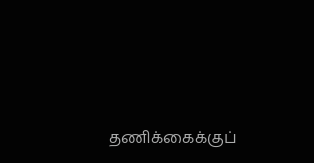தணிக்கைக்குப்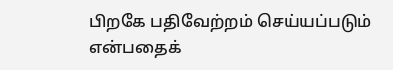பிறகே பதிவேற்றம் செய்யப்படும் என்பதைக்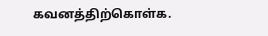கவனத்திற்கொள்க.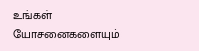உங்கள் யோசனைகளையும்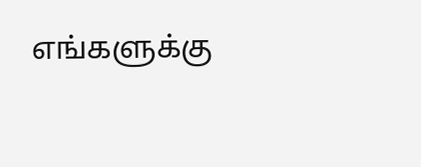எங்களுக்கு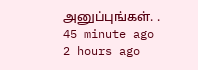அனுப்புங்கள். .
45 minute ago
2 hours ago